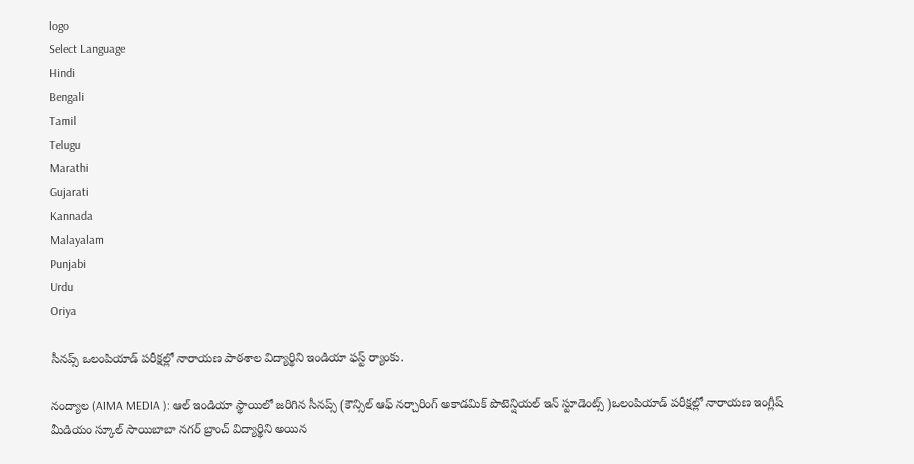logo
Select Language
Hindi
Bengali
Tamil
Telugu
Marathi
Gujarati
Kannada
Malayalam
Punjabi
Urdu
Oriya

సీనప్స్ ఒలంపియాడ్ పరీక్షల్లో నారాయణ పాఠశాల విద్యార్థిని ఇండియా ఫస్ట్ ర్యాంకు.

నంద్యాల (AIMA MEDIA ): ఆల్ ఇండియా స్థాయిలో జరిగిన సీనప్స్ (కౌన్సిల్ ఆఫ్ నర్చారింగ్ అకాడమిక్ పొటెన్షియల్ ఇన్ స్టూడెంట్స్ )ఒలంపియాడ్ పరీక్షల్లో నారాయణ ఇంగ్లీష్ మీడియం స్కూల్ సాయిబాబా నగర్ బ్రాంచ్ విద్యార్థిని అయిన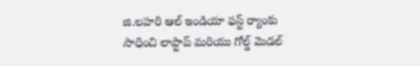జి.లహరి ఆల్ ఇండియా ఫస్ట్ ర్యాంకు సాధించి లాప్టాప్ మరియు గోల్డ్ మెడల్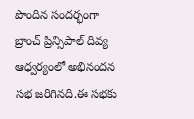పొందిన సందర్భంగా బ్రాంచ్ ప్రిన్సిపాల్ దివ్య ఆధ్వర్యంలో అభినందన సభ జరిగినది.ఈ సభకు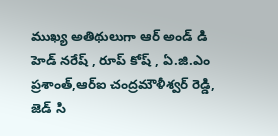ముఖ్య అతిథులుగా ఆర్ అండ్ డి హెడ్ నరేష్ , రూప్ కోష్ , ఏ.జి.ఎం ప్రశాంత్,ఆర్ఐ చంద్రమౌళీశ్వర్ రెడ్డి, జెడ్ సి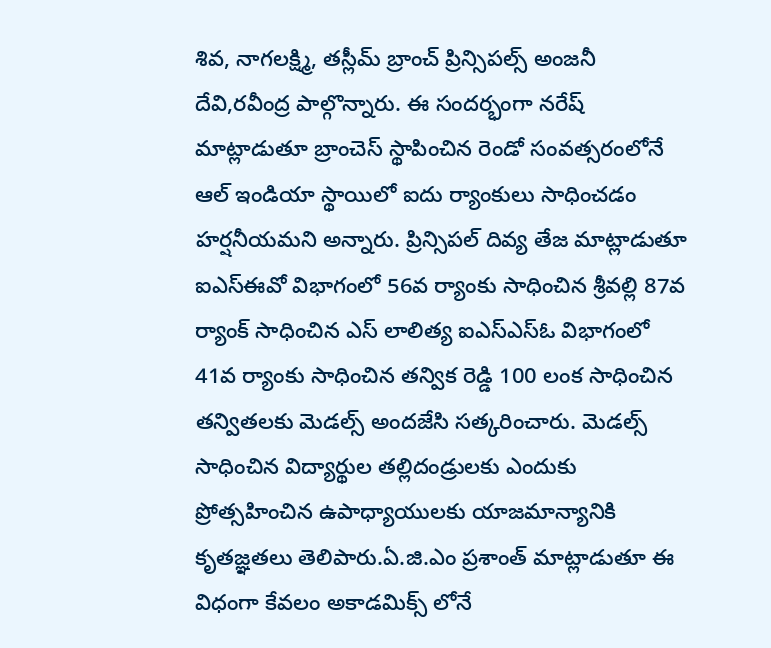శివ, నాగలక్ష్మి, తస్లీమ్ బ్రాంచ్ ప్రిన్సిపల్స్ అంజనీ దేవి,రవీంద్ర పాల్గొన్నారు. ఈ సందర్భంగా నరేష్ మాట్లాడుతూ బ్రాంచెస్ స్థాపించిన రెండో సంవత్సరంలోనే ఆల్ ఇండియా స్థాయిలో ఐదు ర్యాంకులు సాధించడం హర్షనీయమని అన్నారు. ప్రిన్సిపల్ దివ్య తేజ మాట్లాడుతూ ఐఎస్ఈవో విభాగంలో 56వ ర్యాంకు సాధించిన శ్రీవల్లి 87వ ర్యాంక్ సాధించిన ఎస్ లాలిత్య ఐఎస్ఎస్ఓ విభాగంలో 41వ ర్యాంకు సాధించిన తన్విక రెడ్డి 100 లంక సాధించిన తన్వితలకు మెడల్స్ అందజేసి సత్కరించారు. మెడల్స్ సాధించిన విద్యార్థుల తల్లిదండ్రులకు ఎందుకు ప్రోత్సహించిన ఉపాధ్యాయులకు యాజమాన్యానికి కృతజ్ఞతలు తెలిపారు.ఏ.జి.ఎం ప్రశాంత్ మాట్లాడుతూ ఈ విధంగా కేవలం అకాడమిక్స్ లోనే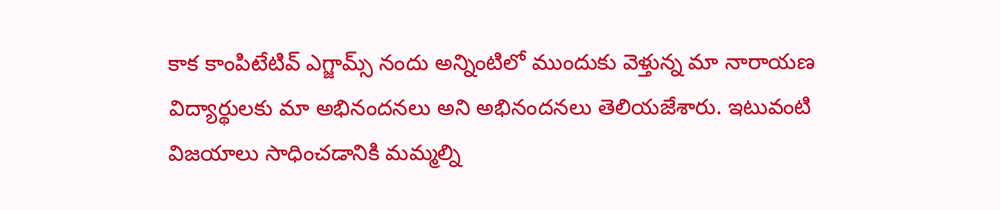కాక కాంపిటేటివ్ ఎగ్జామ్స్ నందు అన్నింటిలో ముందుకు వెళ్తున్న మా నారాయణ విద్యార్థులకు మా అభినందనలు అని అభినందనలు తెలియజేశారు. ఇటువంటి విజయాలు సాధించడానికి మమ్మల్ని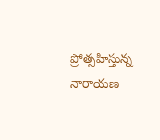ప్రోత్సహిస్తున్న నారాయణ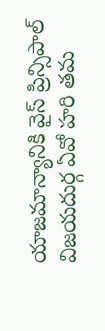యాజమాన్యానికి వైస్ ప్రిన్సిపాల్ విజయదుర్గ ఏవో హరి తమ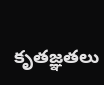కృతజ్ఞతలు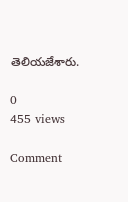తెలియజేశారు.

0
455 views

Comment